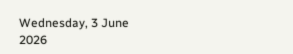Wednesday, 3 June 2026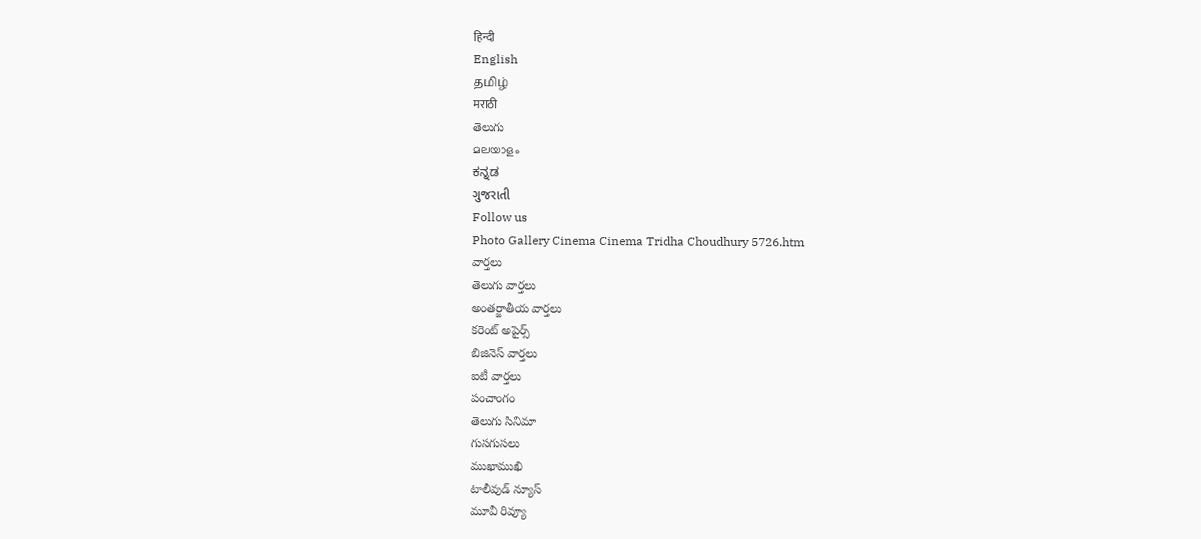हिन्दी
English
தமிழ்
मराठी
తెలుగు
മലയാളം
ಕನ್ನಡ
ગુજરાતી
Follow us
Photo Gallery Cinema Cinema Tridha Choudhury 5726.htm
వార్తలు
తెలుగు వార్తలు
అంతర్జాతీయ వార్తలు
కరెంట్ అపైర్స్
బిజినెస్ వార్తలు
ఐటీ వార్తలు
పంచాంగం
తెలుగు సినిమా
గుసగుసలు
ముఖాముఖి
టాలీవుడ్ న్యూస్
మూవీ రివ్యూ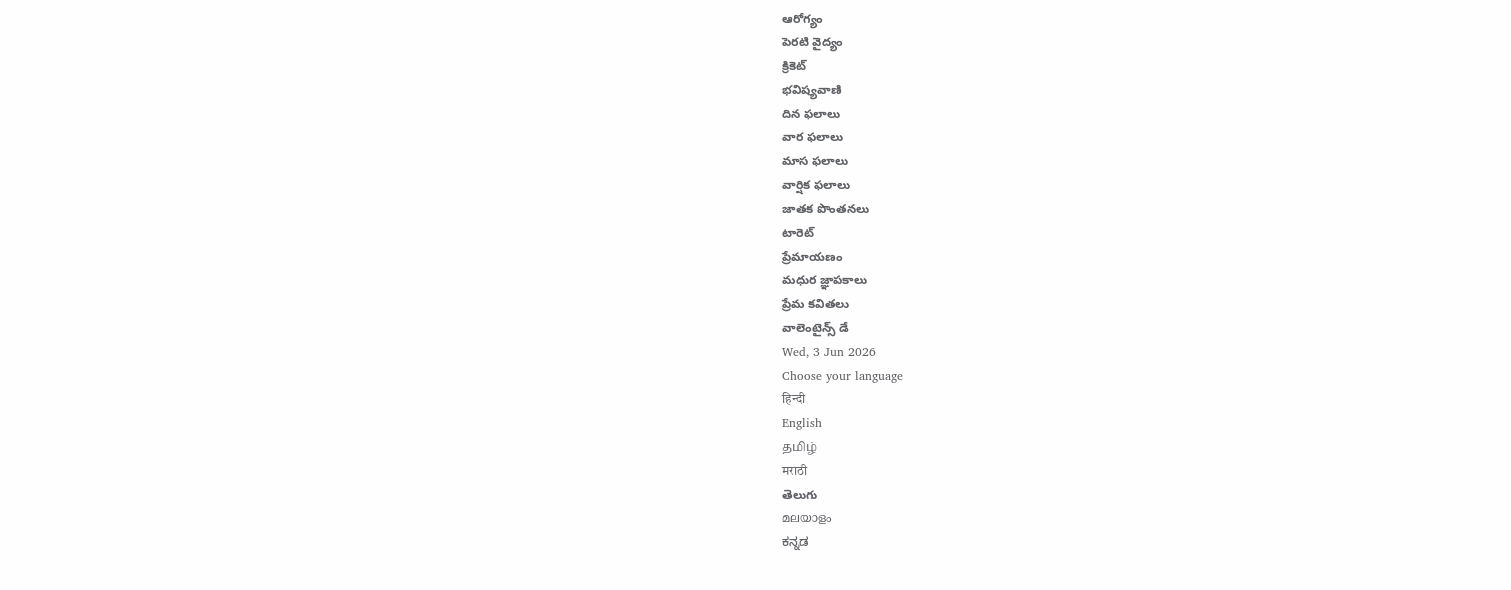ఆరోగ్యం
పెరటి వైద్యం
క్రికెట్
భవిష్యవాణి
దిన ఫలాలు
వార ఫలాలు
మాస ఫలాలు
వార్షిక ఫలాలు
జాతక పొంతనలు
టారెట్
ప్రేమాయణం
మధుర జ్ఞాపకాలు
ప్రేమ కవితలు
వాలెంటైన్స్ డే
Wed, 3 Jun 2026
Choose your language
हिन्दी
English
தமிழ்
मराठी
తెలుగు
മലയാളം
ಕನ್ನಡ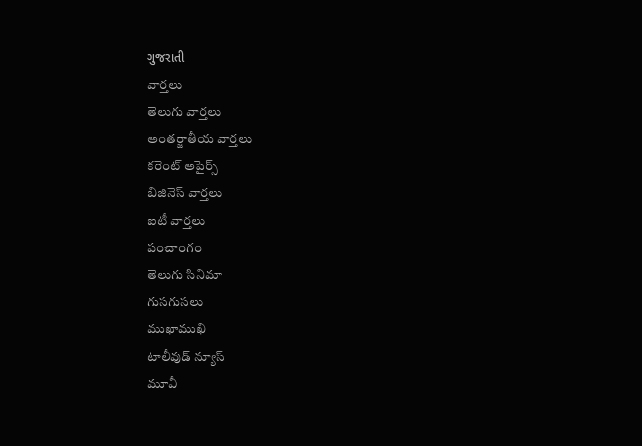ગુજરાતી
వార్తలు
తెలుగు వార్తలు
అంతర్జాతీయ వార్తలు
కరెంట్ అపైర్స్
బిజినెస్ వార్తలు
ఐటీ వార్తలు
పంచాంగం
తెలుగు సినిమా
గుసగుసలు
ముఖాముఖి
టాలీవుడ్ న్యూస్
మూవీ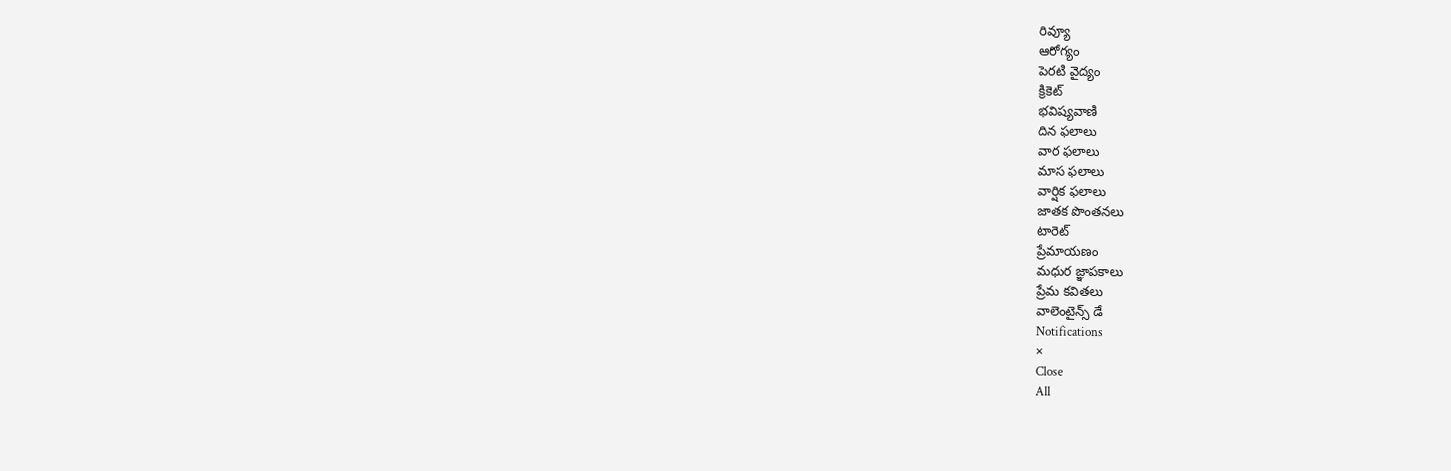రివ్యూ
ఆరోగ్యం
పెరటి వైద్యం
క్రికెట్
భవిష్యవాణి
దిన ఫలాలు
వార ఫలాలు
మాస ఫలాలు
వార్షిక ఫలాలు
జాతక పొంతనలు
టారెట్
ప్రేమాయణం
మధుర జ్ఞాపకాలు
ప్రేమ కవితలు
వాలెంటైన్స్ డే
Notifications
×
Close
All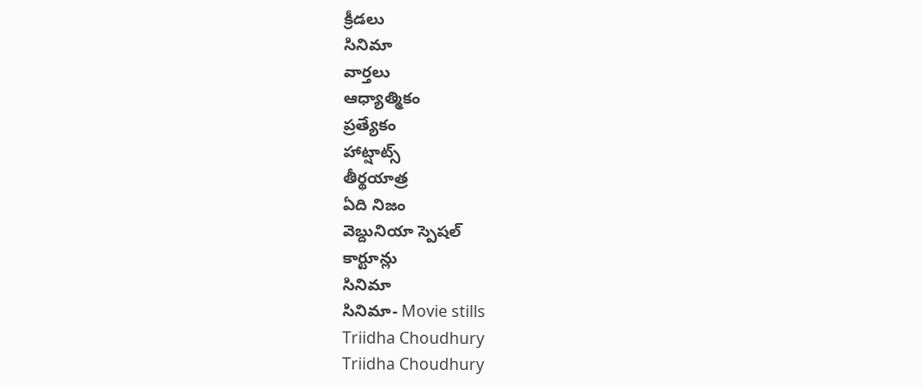క్రీడలు
సినిమా
వార్తలు
ఆధ్యాత్మికం
ప్రత్యేకం
హాట్షాట్స్
తీర్థయాత్ర
ఏది నిజం
వెబ్దునియా స్పెషల్
కార్టూన్లు
సినిమా
సినిమా- Movie stills
Triidha Choudhury
Triidha Choudhury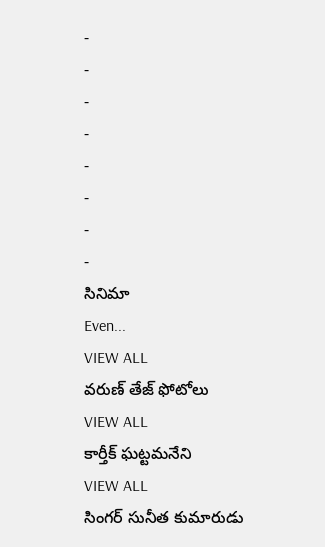-
-
-
-
-
-
-
-
సినిమా
Even...
VIEW ALL
వరుణ్ తేజ్ ఫోటోలు
VIEW ALL
కార్తీక్ ఘట్టమనేని
VIEW ALL
సింగర్ సునీత కుమారుడు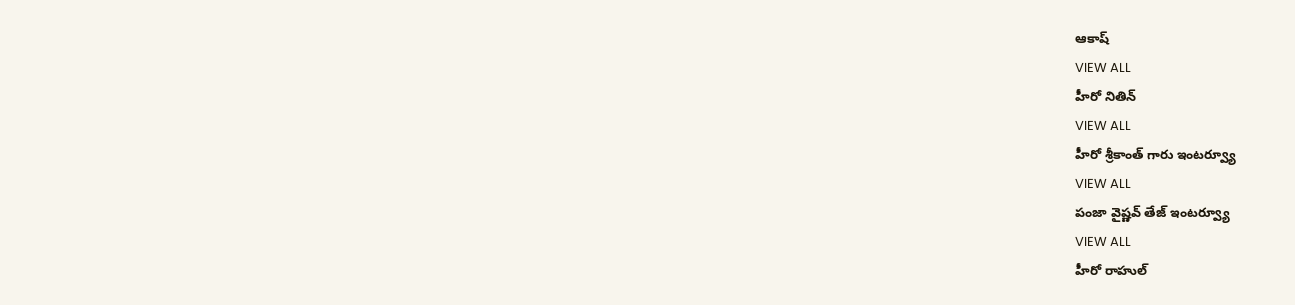ఆకాష్
VIEW ALL
హీరో నితిన్
VIEW ALL
హీరో శ్రీకాంత్ గారు ఇంటర్వ్యూ
VIEW ALL
పంజా వైష్ణవ్ తేజ్ ఇంటర్వ్యూ
VIEW ALL
హీరో రాహుల్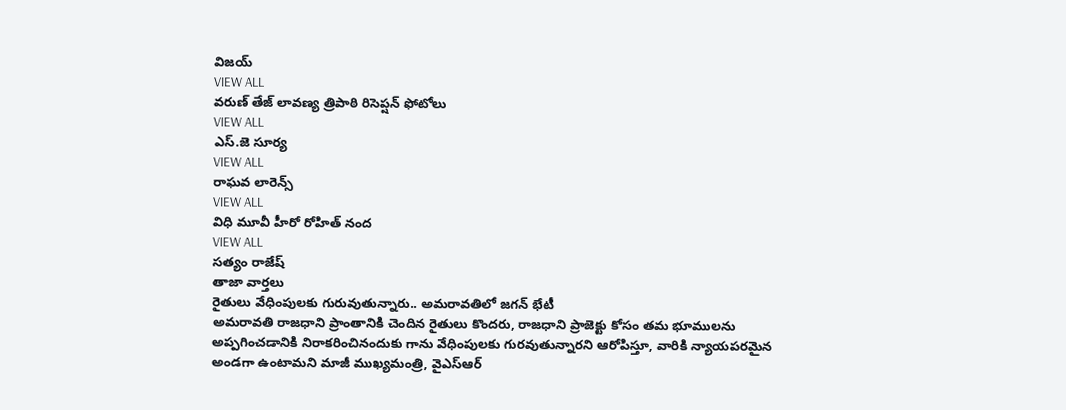విజయ్
VIEW ALL
వరుణ్ తేజ్ లావణ్య త్రిపాఠి రిసెప్షన్ ఫోటోలు
VIEW ALL
ఎస్.జె సూర్య
VIEW ALL
రాఘవ లారెన్స్
VIEW ALL
విధి మూవీ హీరో రోహిత్ నంద
VIEW ALL
సత్యం రాజేష్
తాజా వార్తలు
రైతులు వేధింపులకు గురువుతున్నారు.. అమరావతిలో జగన్ భేటీ
అమరావతి రాజధాని ప్రాంతానికి చెందిన రైతులు కొందరు, రాజధాని ప్రాజెక్టు కోసం తమ భూములను అప్పగించడానికి నిరాకరించినందుకు గాను వేధింపులకు గురవుతున్నారని ఆరోపిస్తూ, వారికి న్యాయపరమైన అండగా ఉంటామని మాజీ ముఖ్యమంత్రి, వైఎస్ఆర్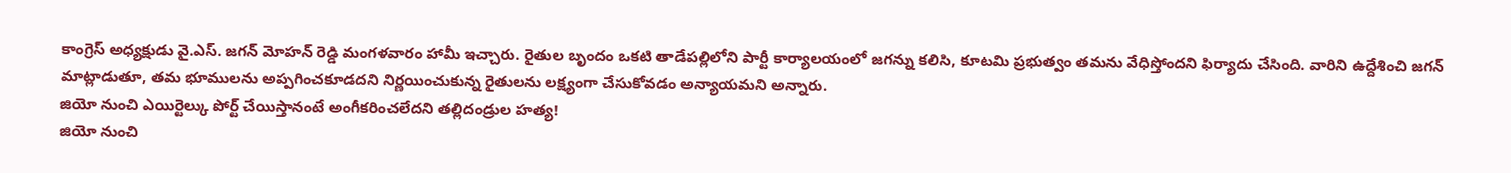కాంగ్రెస్ అధ్యక్షుడు వై.ఎస్. జగన్ మోహన్ రెడ్డి మంగళవారం హామీ ఇచ్చారు. రైతుల బృందం ఒకటి తాడేపల్లిలోని పార్టీ కార్యాలయంలో జగన్ను కలిసి, కూటమి ప్రభుత్వం తమను వేధిస్తోందని ఫిర్యాదు చేసింది. వారిని ఉద్దేశించి జగన్ మాట్లాడుతూ, తమ భూములను అప్పగించకూడదని నిర్ణయించుకున్న రైతులను లక్ష్యంగా చేసుకోవడం అన్యాయమని అన్నారు.
జియో నుంచి ఎయిర్టెల్కు పోర్ట్ చేయిస్తానంటే అంగీకరించలేదని తల్లిదండ్రుల హత్య!
జియో నుంచి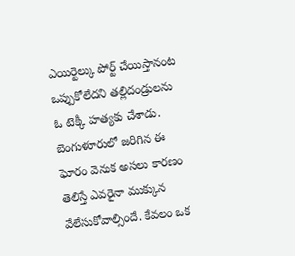ఎయిర్టెల్కు పోర్ట్ చేయిస్తానంట ఒప్పుకోలేదని తల్లిదండ్రులను ఓ టెక్కీ హత్యకు చేశాడు. బెంగుళూరులో జరిగిన ఈ ఘోరం వెనుక అసలు కారణం తెలిస్తే ఎవరైనా ముక్కున వేలేసుకోవాల్సిందే. కేవలం ఒక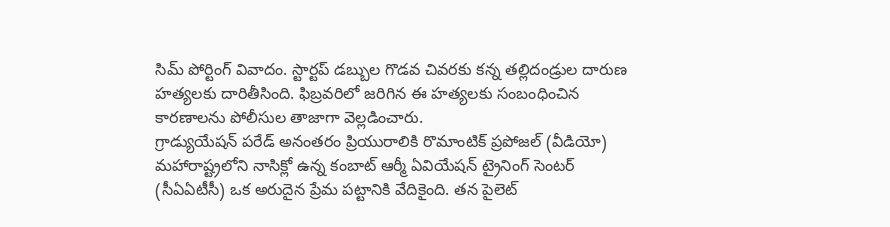సిమ్ పోర్టింగ్ వివాదం. స్టార్టప్ డబ్బుల గొడవ చివరకు కన్న తల్లిదండ్రుల దారుణ హత్యలకు దారితీసింది. ఫిబ్రవరిలో జరిగిన ఈ హత్యలకు సంబంధించిన కారణాలను పోలీసుల తాజాగా వెల్లడించారు.
గ్రాడ్యుయేషన్ పరేడ్ అనంతరం ప్రియురాలికి రొమాంటిక్ ప్రపోజల్ (వీడియో)
మహారాష్ట్రలోని నాసిక్లో ఉన్న కంబాట్ ఆర్మీ ఏవియేషన్ ట్రైనింగ్ సెంటర్ (సీఏఏటీసీ) ఒక అరుదైన ప్రేమ పట్టానికి వేదికైంది. తన పైలెట్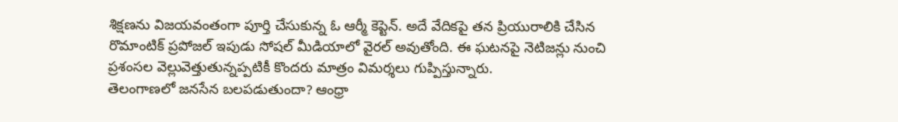శిక్షణను విజయవంతంగా పూర్తి చేసుకున్న ఓ ఆర్మీ కెప్టెన్. అదే వేదికపై తన ప్రియురాలికి చేసిన రొమాంటిక్ ప్రపోజల్ ఇపుడు సోషల్ మీడియాలో వైరల్ అవుతోంది. ఈ ఘటనపై నెటిజన్లు నుంచి ప్రశంసల వెల్లువెత్తుతున్నప్పటికీ కొందరు మాత్రం విమర్శలు గుప్పిస్తున్నారు.
తెలంగాణలో జనసేన బలపడుతుందా? ఆంధ్రా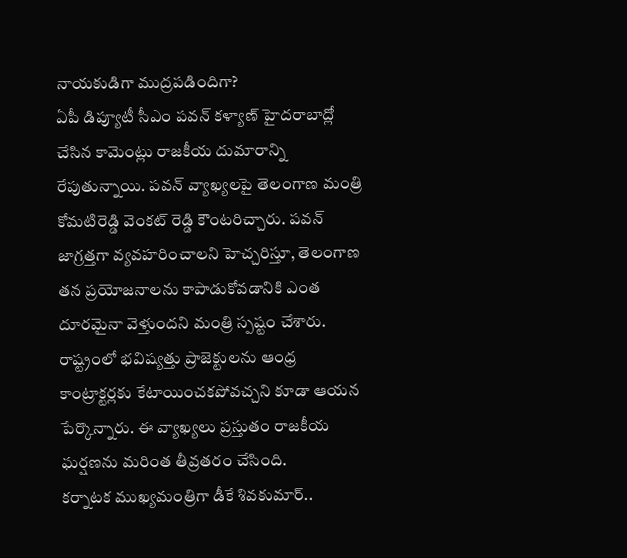నాయకుడిగా ముద్రపడిందిగా?
ఏపీ డిప్యూటీ సీఎం పవన్ కళ్యాణ్ హైదరాబాద్లో చేసిన కామెంట్లు రాజకీయ దుమారాన్ని రేపుతున్నాయి. పవన్ వ్యాఖ్యలపై తెలంగాణ మంత్రి కోమటిరెడ్డి వెంకట్ రెడ్డి కౌంటరిచ్చారు. పవన్ జాగ్రత్తగా వ్యవహరించాలని హెచ్చరిస్తూ, తెలంగాణ తన ప్రయోజనాలను కాపాడుకోవడానికి ఎంత దూరమైనా వెళ్తుందని మంత్రి స్పష్టం చేశారు. రాష్ట్రంలో భవిష్యత్తు ప్రాజెక్టులను ఆంధ్ర కాంట్రాక్టర్లకు కేటాయించకపోవచ్చని కూడా ఆయన పేర్కొన్నారు. ఈ వ్యాఖ్యలు ప్రస్తుతం రాజకీయ ఘర్షణను మరింత తీవ్రతరం చేసింది.
కర్నాటక ముఖ్యమంత్రిగా డీకే శివకుమార్..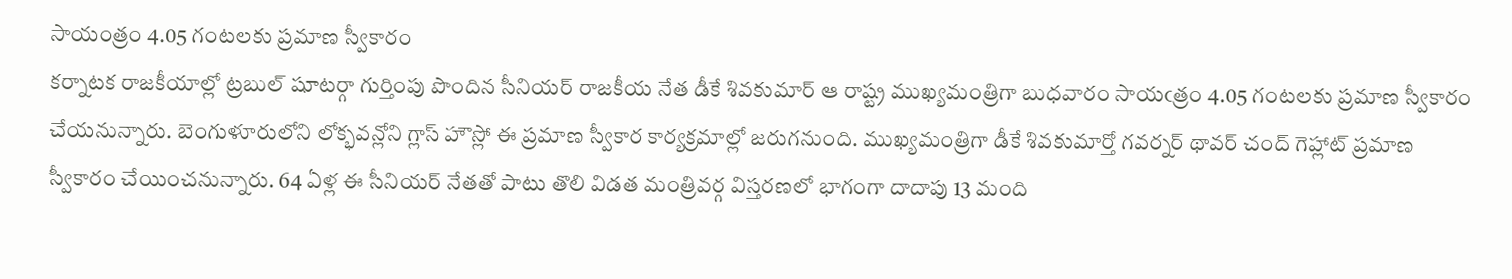సాయంత్రం 4.05 గంటలకు ప్రమాణ స్వీకారం
కర్నాటక రాజకీయాల్లో ట్రబుల్ షూటర్గా గుర్తింపు పొందిన సీనియర్ రాజకీయ నేత డీకే శివకుమార్ ఆ రాష్ట్ర ముఖ్యమంత్రిగా బుధవారం సాయఁత్రం 4.05 గంటలకు ప్రమాణ స్వీకారం చేయనున్నారు. బెంగుళూరులోని లోక్భవన్లోని గ్లాస్ హౌస్లో ఈ ప్రమాణ స్వీకార కార్యక్రమాల్లో జరుగనుంది. ముఖ్యమంత్రిగా డీకే శివకుమార్తో గవర్నర్ థావర్ చంద్ గెహ్లాట్ ప్రమాణ స్వీకారం చేయించనున్నారు. 64 ఏళ్ల ఈ సీనియర్ నేతతో పాటు తొలి విడత మంత్రివర్గ విస్తరణలో భాగంగా దాదాపు 13 మంది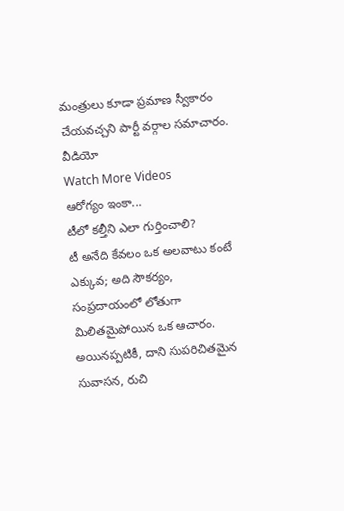మంత్రులు కూడా ప్రమాణ స్వీకారం చేయవచ్చని పార్టీ వర్గాల సమాచారం.
వీడియో
Watch More Videos
ఆరోగ్యం ఇంకా...
టీలో కల్తీని ఎలా గుర్తించాలి?
టీ అనేది కేవలం ఒక అలవాటు కంటే ఎక్కువ; అది సౌకర్యం, సంప్రదాయంలో లోతుగా మిలితమైపోయిన ఒక ఆచారం. అయినప్పటికీ, దాని సుపరిచితమైన సువాసన, రుచి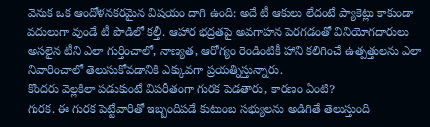వెనుక ఒక ఆందోళనకరమైన విషయం దాగి ఉంది: అదే టీ ఆకులు లేదంటే ప్యాకెట్లు కాకుండా వదులుగా వుండే టీ పొడిలో కల్తీ. ఆహార భద్రతపై అవగాహన పెరగడంతో వినియోగదారులు అసలైన టీని ఎలా గుర్తించాలో, నాణ్యత, ఆరోగ్యం రెండింటికీ హాని కలిగించే ఉత్పత్తులను ఎలా నివారించాలో తెలుసుకోవడానికి ఎక్కువగా ప్రయత్నిస్తున్నారు.
కొందరు వెల్లకిలా పడుకుంటే విపరీతంగా గురక పెడతారు, కారణం ఏంటి?
గురక. ఈ గురక పెట్టేవారితో ఇబ్బందిపడే కుటుంబ సభ్యులను అడిగితే తెలుస్తుంది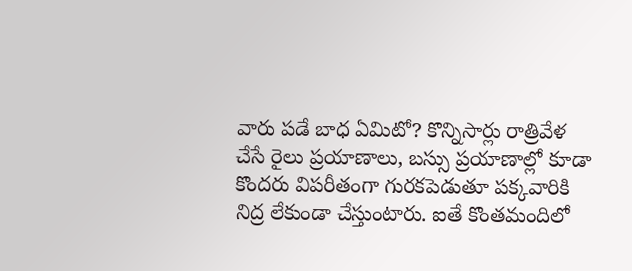వారు పడే బాధ ఏమిటో? కొన్నిసార్లు రాత్రివేళ చేసే రైలు ప్రయాణాలు, బస్సు ప్రయాణాల్లో కూడా కొందరు విపరీతంగా గురకపెడుతూ పక్కవారికి నిద్ర లేకుండా చేస్తుంటారు. ఐతే కొంతమందిలో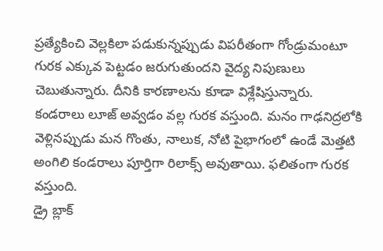ప్రత్యేకించి వెల్లకిలా పడుకున్నప్పుడు విపరీతంగా గోండ్రుమంటూ గురక ఎక్కువ పెట్టడం జరుగుతుందని వైద్య నిపుణులు చెబుతున్నారు. దీనికి కారణాలను కూడా విశ్లేషిస్తున్నారు. కండరాలు లూజ్ అవ్వడం వల్ల గురక వస్తుంది. మనం గాఢనిద్రలోకి వెళ్లినప్పుడు మన గొంతు, నాలుక, నోటి పైభాగంలో ఉండే మెత్తటి అంగిలి కండరాలు పూర్తిగా రిలాక్స్ అవుతాయి. ఫలితంగా గురక వస్తుంది.
డ్రై బ్లాక్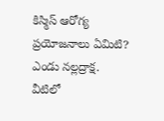కిస్మిస్ ఆరోగ్య ప్రయోజనాలు ఏమిటి?
ఎండు నల్లద్రాక్ష. వీటిలో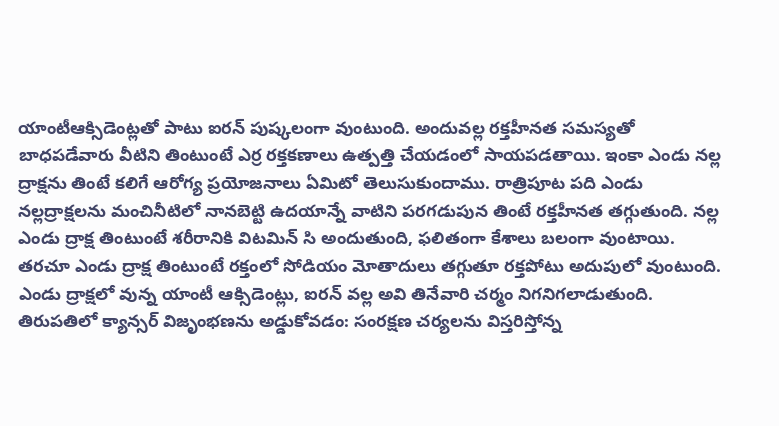యాంటీఆక్సిడెంట్లతో పాటు ఐరన్ పుష్కలంగా వుంటుంది. అందువల్ల రక్తహీనత సమస్యతో బాధపడేవారు వీటిని తింటుంటే ఎర్ర రక్తకణాలు ఉత్పత్తి చేయడంలో సాయపడతాయి. ఇంకా ఎండు నల్ల ద్రాక్షను తింటే కలిగే ఆరోగ్య ప్రయోజనాలు ఏమిటో తెలుసుకుందాము. రాత్రిపూట పది ఎండు నల్లద్రాక్షలను మంచినీటిలో నానబెట్టి ఉదయాన్నే వాటిని పరగడుపున తింటే రక్తహీనత తగ్గుతుంది. నల్ల ఎండు ద్రాక్ష తింటుంటే శరీరానికి విటమిన్ సి అందుతుంది, ఫలితంగా కేశాలు బలంగా వుంటాయి. తరచూ ఎండు ద్రాక్ష తింటుంటే రక్తంలో సోడియం మోతాదులు తగ్గుతూ రక్తపోటు అదుపులో వుంటుంది. ఎండు ద్రాక్షలో వున్న యాంటీ ఆక్సిడెంట్లు, ఐరన్ వల్ల అవి తినేవారి చర్మం నిగనిగలాడుతుంది.
తిరుపతిలో క్యాన్సర్ విజృంభణను అడ్డుకోవడం: సంరక్షణ చర్యలను విస్తరిస్తోన్న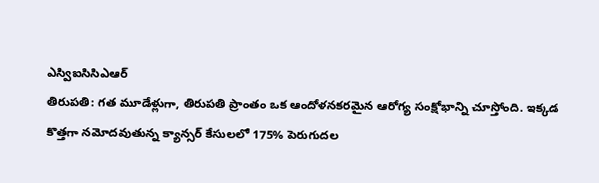ఎస్విఐసిసిఎఆర్
తిరుపతి: గత మూడేళ్లుగా, తిరుపతి ప్రాంతం ఒక ఆందోళనకరమైన ఆరోగ్య సంక్షోభాన్ని చూస్తోంది. ఇక్కడ కొత్తగా నమోదవుతున్న క్యాన్సర్ కేసులలో 175% పెరుగుదల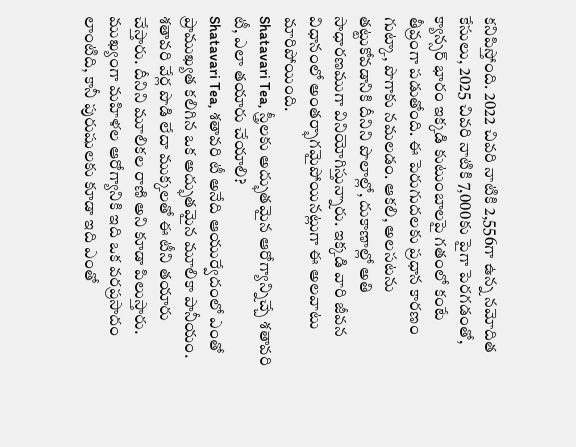కనిపిస్తోంది. 2022 చివరి నాటికి 2,556గా ఉన్న నమోదిత కేసులు, 2025 చివరి నాటికి 7,000కు పైగా పెరగడంతో, క్యాన్సర్ భారం ఇక్కడి కుటుంబాలపై గతంలో కంటే తీవ్రంగా పడుతోంది. ఈ పెరుగుదలకు ప్రధాన కారణం గుట్కా, పొగాకు నమలడం. ఆకలి, అలసటను తట్టుకోవడానికి దీనిని పొలాల్లో, దుకాణాల్లో అతి సాధారణముగా వినియోగిస్తున్నారు. ఇక్కడి వారి జీవన విధానంలో అంతర్భాగమైపోయినట్లుగా ఈ అలవాటు మారిపోయింది.
Shatavari Tea, స్త్రీలకు అద్భుతమైన ఆరోగ్యాన్నిచ్చే శతావరి టీ, ఎలా తయారు చేయాలి?
Shatavari Tea, శతావరి టీ అనేది ఆయుర్వేదంలో ఎంతో ప్రాముఖ్యత కలిగిన ఒక అద్భుతమైన మూలికా పానీయం. శతావరి వేర్ల పొడి లేదా ముక్కలతో ఈ టీని తయారు చేస్తారు. దీనిని మూలికల రాణి అని కూడా పిలుస్తారు. ముఖ్యంగా మహిళల ఆరోగ్యానికి ఇది ఒక వరప్రసాదం లాంటిది, కానీ పురుషులకు కూడా ఇది ఎంతో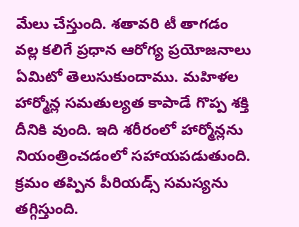మేలు చేస్తుంది. శతావరి టీ తాగడం వల్ల కలిగే ప్రధాన ఆరోగ్య ప్రయోజనాలు ఏమిటో తెలుసుకుందాము. మహిళల హార్మోన్ల సమతుల్యత కాపాడే గొప్ప శక్తి దీనికి వుంది. ఇది శరీరంలో హార్మోన్లను నియంత్రించడంలో సహాయపడుతుంది. క్రమం తప్పిన పీరియడ్స్ సమస్యను తగ్గిస్తుంది.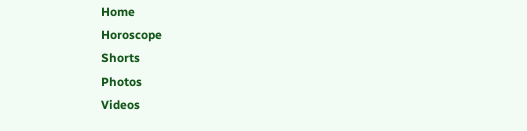Home
Horoscope
Shorts
Photos
Videos